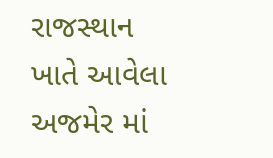રાજસ્થાન ખાતે આવેલા અજમેર માં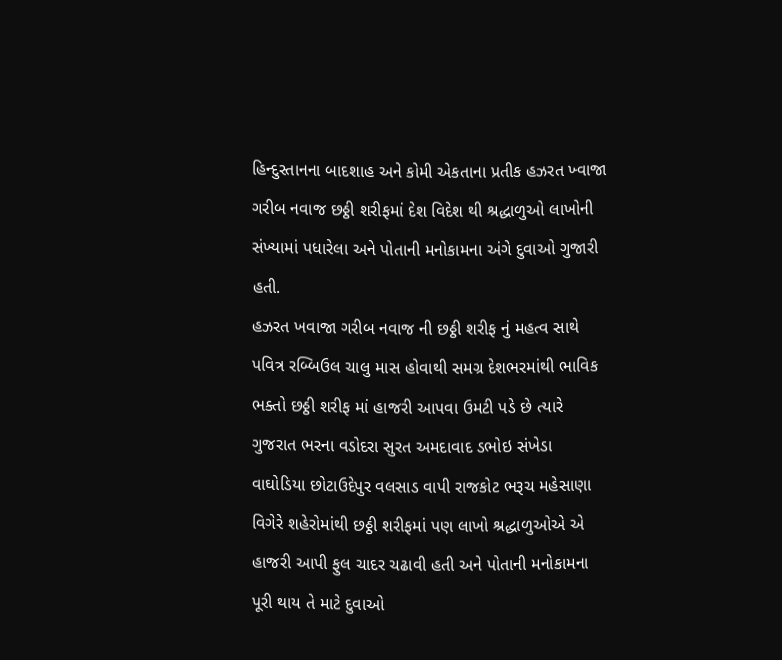હિન્દુસ્તાનના બાદશાહ અને કોમી એકતાના પ્રતીક હઝરત ખ્વાજા ગરીબ નવાજ છઠ્ઠી શરીફમાં દેશ વિદેશ થી શ્રદ્ધાળુઓ લાખોની સંખ્યામાં પધારેલા અને પોતાની મનોકામના અંગે દુવાઓ ગુજારી હતી.
હઝરત ખવાજા ગરીબ નવાજ ની છઠ્ઠી શરીફ નું મહત્વ સાથે પવિત્ર રબ્બિઉલ ચાલુ માસ હોવાથી સમગ્ર દેશભરમાંથી ભાવિક ભક્તો છઠ્ઠી શરીફ માં હાજરી આપવા ઉમટી પડે છે ત્યારે ગુજરાત ભરના વડોદરા સુરત અમદાવાદ ડભોઇ સંખેડા વાઘોડિયા છોટાઉદેપુર વલસાડ વાપી રાજકોટ ભરૂચ મહેસાણા વિગેરે શહેરોમાંથી છઠ્ઠી શરીફમાં પણ લાખો શ્રદ્ધાળુઓએ એ હાજરી આપી ફુલ ચાદર ચઢાવી હતી અને પોતાની મનોકામના પૂરી થાય તે માટે દુવાઓ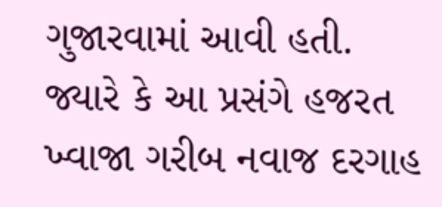ગુજારવામાં આવી હતી. જ્યારે કે આ પ્રસંગે હજરત ખ્વાજા ગરીબ નવાજ દરગાહ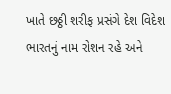ખાતે છઠ્ઠી શરીફ પ્રસંગે દેશ વિદેશ ભારતનું નામ રોશન રહે અને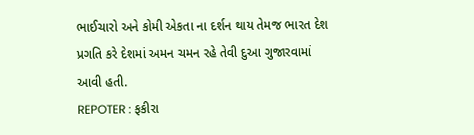ભાઈચારો અને કોમી એકતા ના દર્શન થાય તેમજ ભારત દેશ પ્રગતિ કરે દેશમાં અમન ચમન રહે તેવી દુઆ ગુજારવામાં આવી હતી.
REPOTER : ફકીરા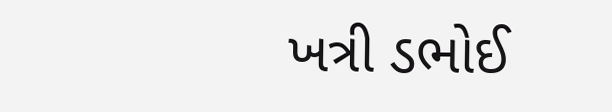ખત્રી ડભોઈ